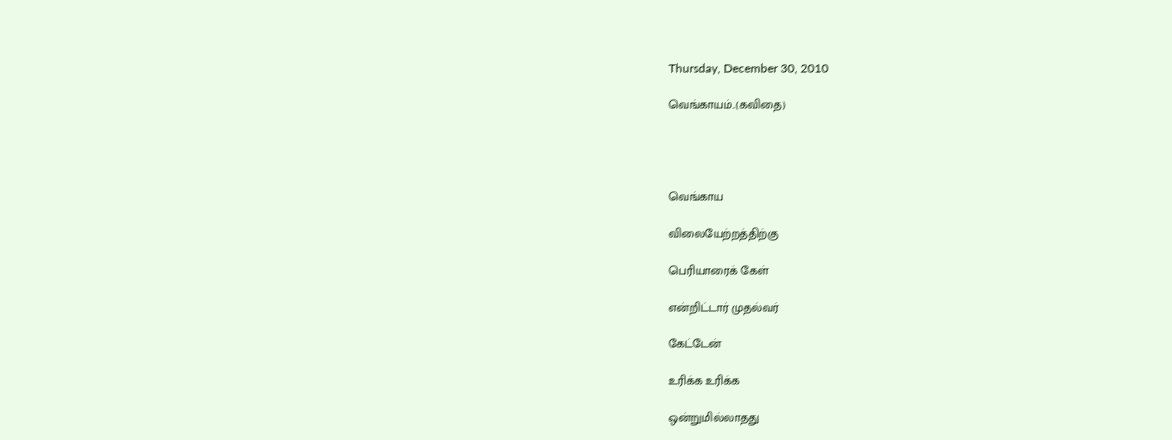Thursday, December 30, 2010

வெங்காயம்..(கவிதை)




வெங்காய

விலையேற்றத்திற்கு

பெரியாரைக் கேள்

என்றிட்டார் முதல்வர்

கேட்டேன்

உரிக்க உரிக்க

ஒன்றுமில்லாதது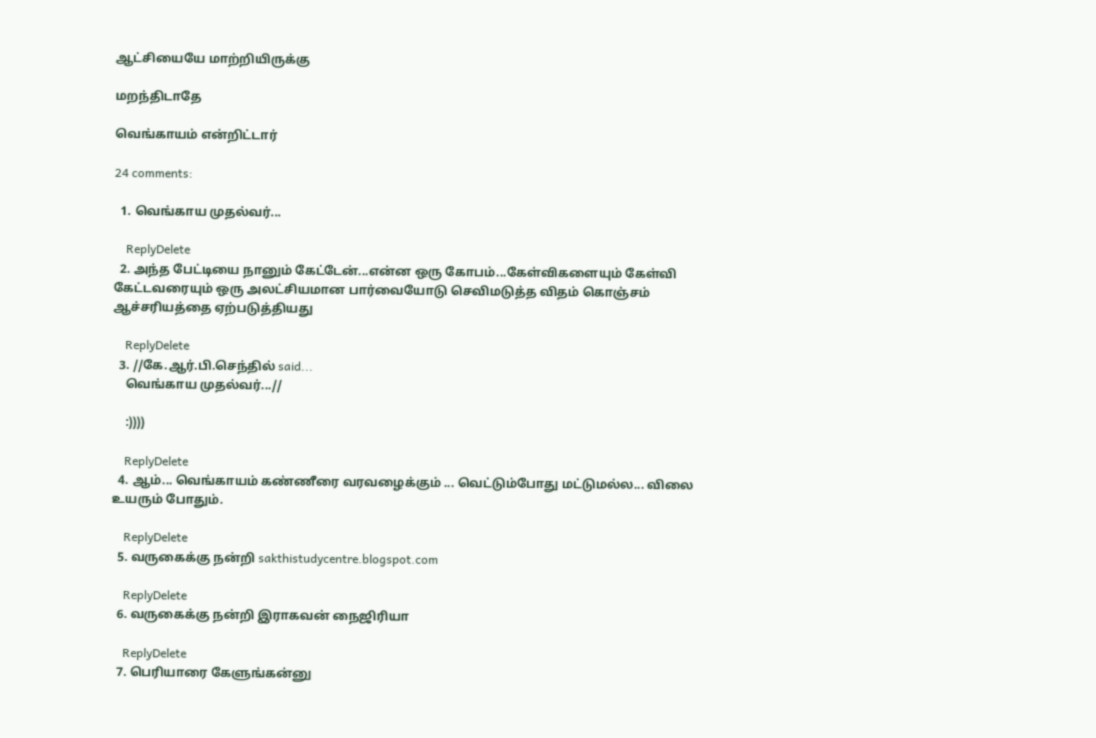ஆட்சியையே மாற்றியிருக்கு

மறந்திடாதே

வெங்காயம் என்றிட்டார்

24 comments:

  1. வெங்காய முதல்வர்...

    ReplyDelete
  2. அந்த பேட்டியை நானும் கேட்டேன்...என்ன ஒரு கோபம்...கேள்விகளையும் கேள்வி கேட்டவரையும் ஒரு அலட்சியமான பார்வையோடு செவிமடுத்த விதம் கொஞ்சம் ஆச்சரியத்தை ஏற்படுத்தியது

    ReplyDelete
  3. //கே.ஆர்.பி.செந்தில் said...
    வெங்காய முதல்வர்...//

    :))))

    ReplyDelete
  4. ஆம்... வெங்காயம் கண்ணீரை வரவழைக்கும் ... வெட்டும்போது மட்டுமல்ல... விலை உயரும் போதும்.

    ReplyDelete
  5. வருகைக்கு நன்றி sakthistudycentre.blogspot.com

    ReplyDelete
  6. வருகைக்கு நன்றி இராகவன் நைஜிரியா

    ReplyDelete
  7. பெரியாரை கேளுங்கன்னு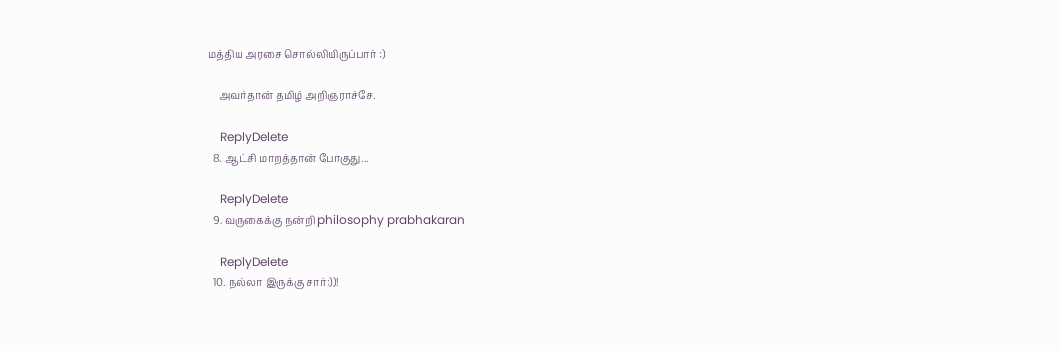மத்திய அரசை சொல்லியிருப்பார் :)

    அவர்தான் தமிழ் அறிஞராச்சே.

    ReplyDelete
  8. ஆட்சி மாறத்தான் போகுது...

    ReplyDelete
  9. வருகைக்கு நன்றி philosophy prabhakaran

    ReplyDelete
  10. நல்லா இருக்கு சார்:))!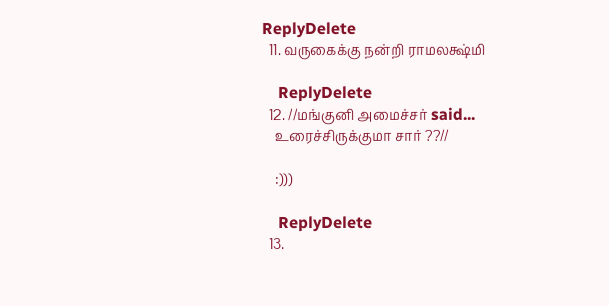ReplyDelete
  11. வருகைக்கு நன்றி ராமலக்ஷ்மி

    ReplyDelete
  12. //மங்குனி அமைச்சர் said...
    உரைச்சிருக்குமா சார் ??//

    :)))

    ReplyDelete
  13.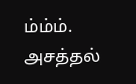ம்ம்ம். அசத்தல்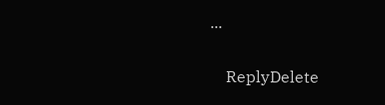...

    ReplyDelete